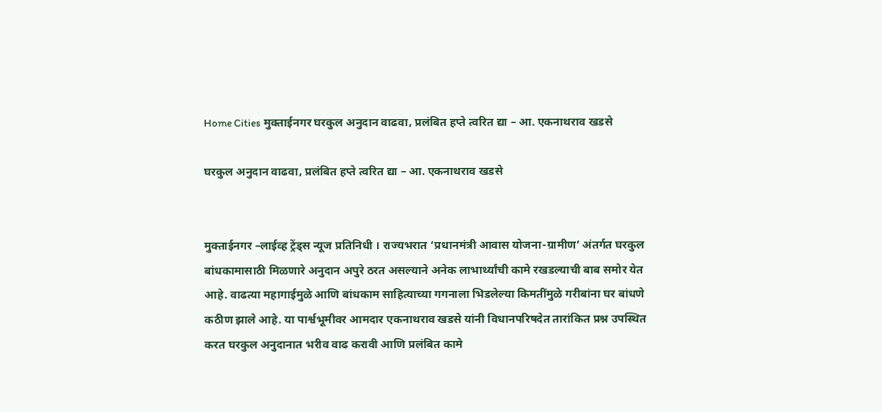Home Cities मुक्ताईनगर घरकुल अनुदान वाढवा, प्रलंबित हप्ते त्वरित द्या – आ. एकनाथराव खडसे

घरकुल अनुदान वाढवा, प्रलंबित हप्ते त्वरित द्या – आ. एकनाथराव खडसे


मुक्ताईनगर –लाईव्ह ट्रेंड्स न्यूज प्रतिनिधी । राज्यभरात ‘प्रधानमंत्री आवास योजना-ग्रामीण’ अंतर्गत घरकुल बांधकामासाठी मिळणारे अनुदान अपुरे ठरत असल्याने अनेक लाभार्थ्यांची कामे रखडल्याची बाब समोर येत आहे. वाढत्या महागाईमुळे आणि बांधकाम साहित्याच्या गगनाला भिडलेल्या किमतींमुळे गरीबांना घर बांधणे कठीण झाले आहे. या पार्श्वभूमीवर आमदार एकनाथराव खडसे यांनी विधानपरिषदेत तारांकित प्रश्न उपस्थित करत घरकुल अनुदानात भरीव वाढ करावी आणि प्रलंबित कामे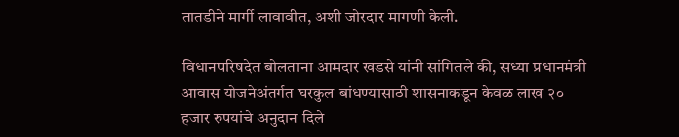तातडीने मार्गी लावावीत, अशी जोरदार मागणी केली.

विधानपरिषदेत बोलताना आमदार खडसे यांनी सांगितले की, सध्या प्रधानमंत्री आवास योजनेअंतर्गत घरकुल बांधण्यासाठी शासनाकडून केवळ लाख २० हजार रुपयांचे अनुदान दिले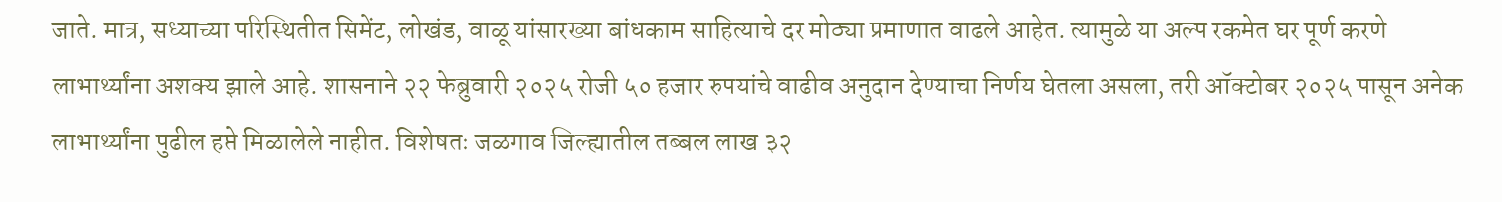जाते. मात्र, सध्याच्या परिस्थितीत सिमेंट, लोखंड, वाळू यांसारख्या बांधकाम साहित्याचे दर मोठ्या प्रमाणात वाढले आहेत. त्यामुळे या अल्प रकमेत घर पूर्ण करणे लाभार्थ्यांना अशक्य झाले आहे. शासनाने २२ फेब्रुवारी २०२५ रोजी ५० हजार रुपयांचे वाढीव अनुदान देण्याचा निर्णय घेतला असला, तरी ऑक्टोबर २०२५ पासून अनेक लाभार्थ्यांना पुढील हप्ते मिळालेले नाहीत. विशेषतः जळगाव जिल्ह्यातील तब्बल लाख ३२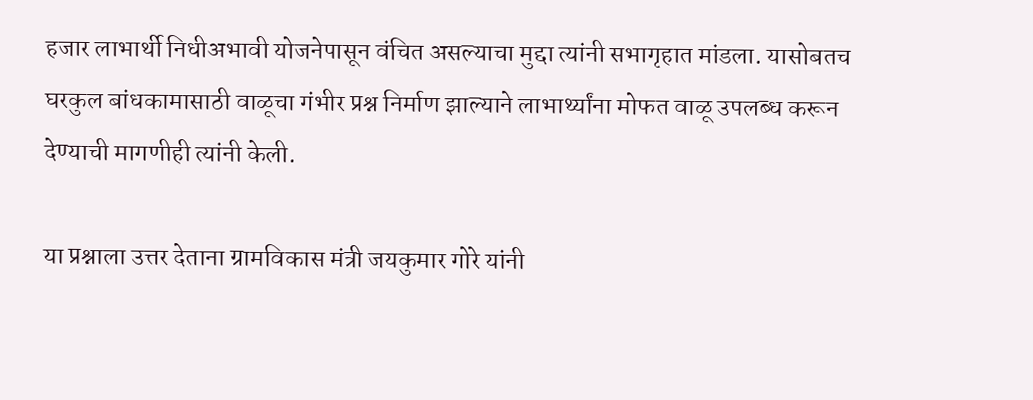हजार लाभार्थी निधीअभावी योजनेपासून वंचित असल्याचा मुद्दा त्यांनी सभागृहात मांडला. यासोबतच घरकुल बांधकामासाठी वाळूचा गंभीर प्रश्न निर्माण झाल्याने लाभार्थ्यांना मोफत वाळू उपलब्ध करून देण्याची मागणीही त्यांनी केली.

या प्रश्नाला उत्तर देताना ग्रामविकास मंत्री जयकुमार गोरे यांनी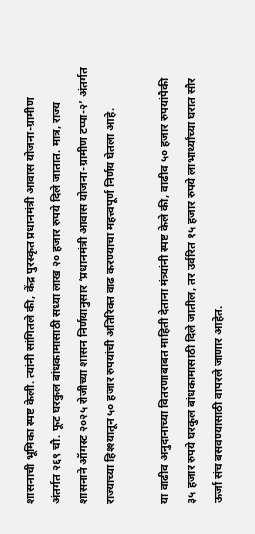शासनाची भूमिका स्पष्ट केली. त्यांनी सांगितले की, केंद्र पुरस्कृत प्रधानमंत्री आवास योजना-ग्रामीण अंतर्गत २६९ चौ. फूट घरकुल बांधकामासाठी सध्या लाख २० हजार रुपये दिले जातात. मात्र, राज्य शासनाने ऑगस्ट २०२५ रोजीच्या शासन निर्णयानुसार ‘प्रधानमंत्री आवास योजना-ग्रामीण टप्पा-२’ अंतर्गत राज्याच्या हिश्श्यातून ५० हजार रुपयांची अतिरिक्त वाढ करण्याचा महत्त्वपूर्ण निर्णय घेतला आहे.

या वाढीव अनुदानाच्या वितरणाबाबत माहिती देताना मंत्र्यांनी स्पष्ट केले की, वाढीव ५० हजार रुपयांपैकी ३५ हजार रुपये घरकुल बांधकामासाठी दिले जातील, तर उर्वरित १५ हजार रुपये लाभार्थ्यांच्या घरात सौर ऊर्जा संच बसवण्यासाठी वापरले जाणार आहेत.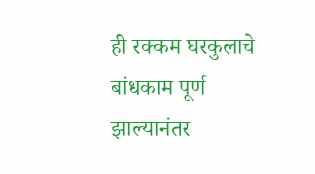ही रक्कम घरकुलाचे बांधकाम पूर्ण झाल्यानंतर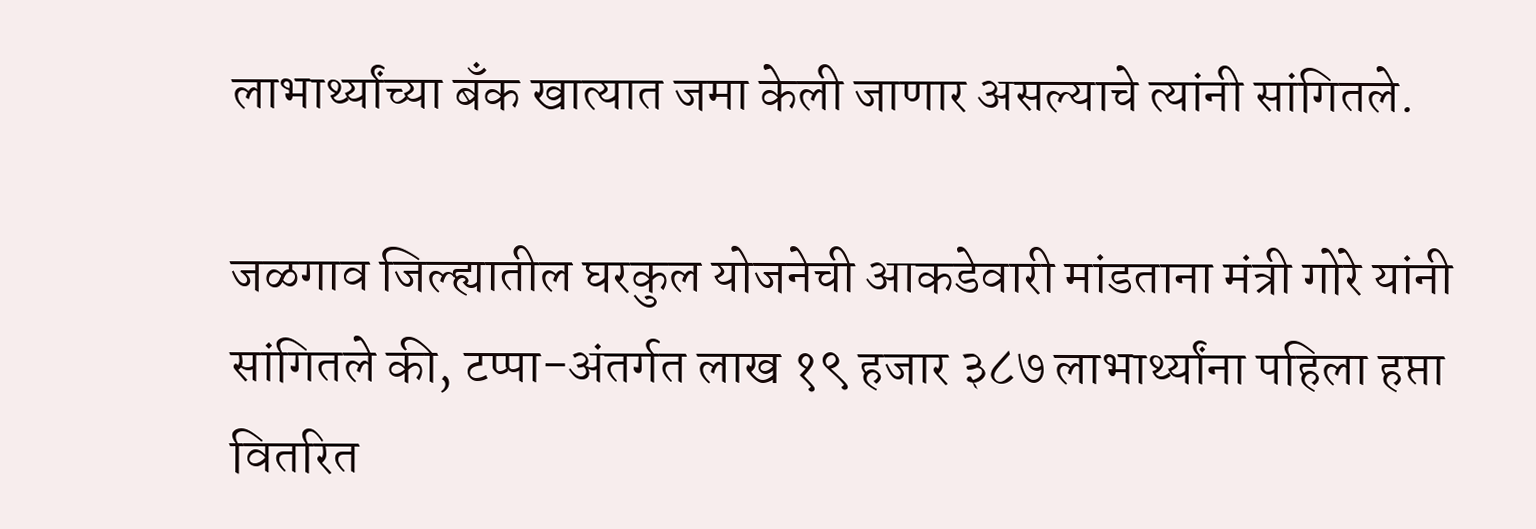लाभार्थ्यांच्या बँक खात्यात जमा केली जाणार असल्याचे त्यांनी सांगितले.

जळगाव जिल्ह्यातील घरकुल योजनेची आकडेवारी मांडताना मंत्री गोरे यांनी सांगितले की, टप्पा-अंतर्गत लाख १९ हजार ३८७ लाभार्थ्यांना पहिला हप्ता वितरित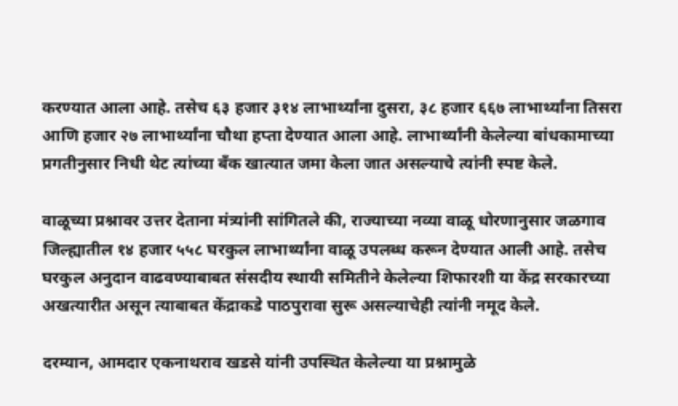करण्यात आला आहे. तसेच ६३ हजार ३१४ लाभार्थ्यांना दुसरा, ३८ हजार ६६७ लाभार्थ्यांना तिसरा आणि हजार २७ लाभार्थ्यांना चौथा हप्ता देण्यात आला आहे. लाभार्थ्यांनी केलेल्या बांधकामाच्या प्रगतीनुसार निधी थेट त्यांच्या बँक खात्यात जमा केला जात असल्याचे त्यांनी स्पष्ट केले.

वाळूच्या प्रश्नावर उत्तर देताना मंत्र्यांनी सांगितले की, राज्याच्या नव्या वाळू धोरणानुसार जळगाव जिल्ह्यातील १४ हजार ५५८ घरकुल लाभार्थ्यांना वाळू उपलब्ध करून देण्यात आली आहे. तसेच घरकुल अनुदान वाढवण्याबाबत संसदीय स्थायी समितीने केलेल्या शिफारशी या केंद्र सरकारच्या अखत्यारीत असून त्याबाबत केंद्राकडे पाठपुरावा सुरू असल्याचेही त्यांनी नमूद केले.

दरम्यान, आमदार एकनाथराव खडसे यांनी उपस्थित केलेल्या या प्रश्नामुळे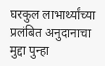घरकुल लाभार्थ्यांच्या प्रलंबित अनुदानाचा मुद्दा पुन्हा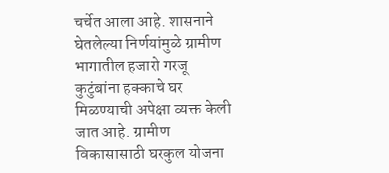चर्चेत आला आहे. शासनाने घेतलेल्या निर्णयांमुळे ग्रामीण भागातील हजारो गरजू कुटुंबांना हक्काचे घर मिळण्याची अपेक्षा व्यक्त केली जात आहे. ग्रामीण विकासासाठी घरकुल योजना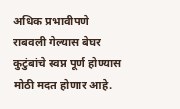अधिक प्रभावीपणे राबवली गेल्यास बेघर कुटुंबांचे स्वप्न पूर्ण होण्यास मोठी मदत होणार आहे.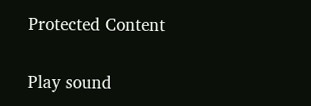Protected Content

Play sound